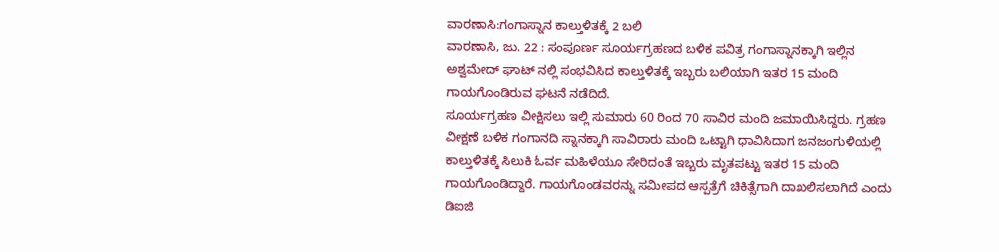ವಾರಣಾಸಿ:ಗಂಗಾಸ್ನಾನ ಕಾಲ್ತುಳಿತಕ್ಕೆ 2 ಬಲಿ
ವಾರಣಾಸಿ, ಜು. 22 : ಸಂಪೂರ್ಣ ಸೂರ್ಯಗ್ರಹಣದ ಬಳಿಕ ಪವಿತ್ರ ಗಂಗಾಸ್ನಾನಕ್ಕಾಗಿ ಇಲ್ಲಿನ ಅಶ್ವಮೇದ್ ಘಾಟ್ ನಲ್ಲಿ ಸಂಭವಿಸಿದ ಕಾಲ್ತುಳಿತಕ್ಕೆ ಇಬ್ಬರು ಬಲಿಯಾಗಿ ಇತರ 15 ಮಂದಿ ಗಾಯಗೊಂಡಿರುವ ಘಟನೆ ನಡೆದಿದೆ.
ಸೂರ್ಯಗ್ರಹಣ ವೀಕ್ಷಿಸಲು ಇಲ್ಲಿ ಸುಮಾರು 60 ರಿಂದ 70 ಸಾವಿರ ಮಂದಿ ಜಮಾಯಿಸಿದ್ದರು. ಗ್ರಹಣ ವೀಕ್ಷಣೆ ಬಳಿಕ ಗಂಗಾನದಿ ಸ್ನಾನಕ್ಕಾಗಿ ಸಾವಿರಾರು ಮಂದಿ ಒಟ್ಟಾಗಿ ಧಾವಿಸಿದಾಗ ಜನಜಂಗುಳಿಯಲ್ಲಿ ಕಾಲ್ತುಳಿತಕ್ಕೆ ಸಿಲುಕಿ ಓರ್ವ ಮಹಿಳೆಯೂ ಸೇರಿದಂತೆ ಇಬ್ಬರು ಮೃತಪಟ್ಟು ಇತರ 15 ಮಂದಿ ಗಾಯಗೊಂಡಿದ್ದಾರೆ. ಗಾಯಗೊಂಡವರನ್ನು ಸಮೀಪದ ಆಸ್ಪತ್ರೆಗೆ ಚಿಕಿತ್ಸೆಗಾಗಿ ದಾಖಲಿಸಲಾಗಿದೆ ಎಂದು ಡಿಐಜಿ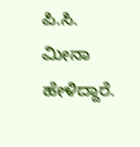ಪಿ.ಸಿ. ಮೀನಾ ಹೇಳಿದ್ದಾರೆ.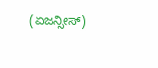(ಏಜನ್ಸೀಸ್)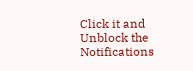Click it and Unblock the Notifications